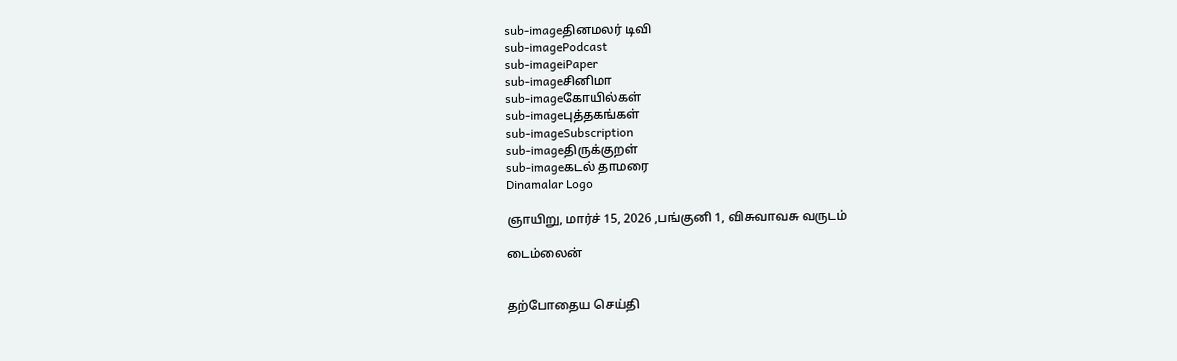sub-imageதினமலர் டிவி
sub-imagePodcast
sub-imageiPaper
sub-imageசினிமா
sub-imageகோயில்கள்
sub-imageபுத்தகங்கள்
sub-imageSubscription
sub-imageதிருக்குறள்
sub-imageகடல் தாமரை
Dinamalar Logo

ஞாயிறு, மார்ச் 15, 2026 ,பங்குனி 1, விசுவாவசு வருடம்

டைம்லைன்


தற்போதைய செய்தி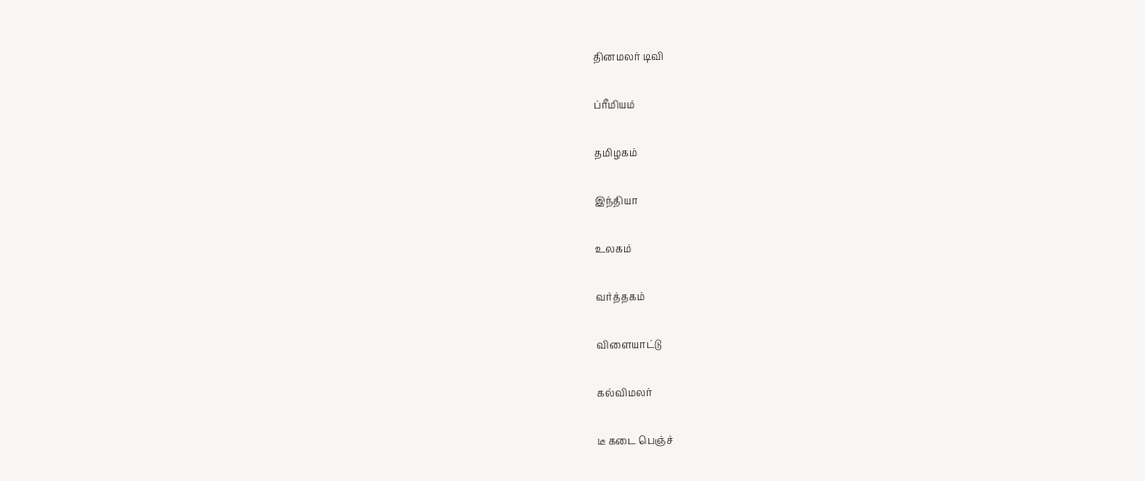தினமலர் டிவி


ப்ரீமியம்


தமிழகம்


இந்தியா


உலகம்


வர்த்தகம்


விளையாட்டு


கல்விமலர்


டீ கடை பெஞ்ச்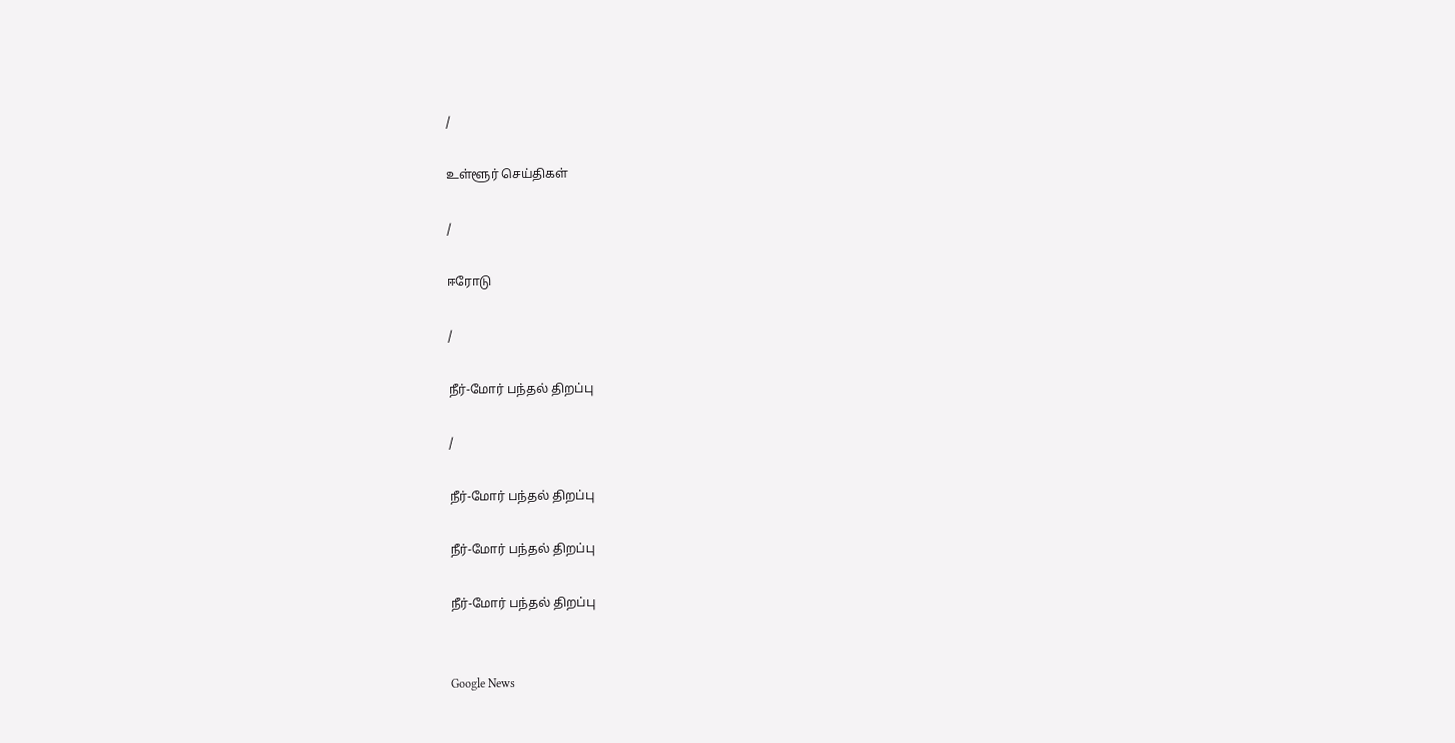/

உள்ளூர் செய்திகள்

/

ஈரோடு

/

நீர்-மோர் பந்தல் திறப்பு

/

நீர்-மோர் பந்தல் திறப்பு

நீர்-மோர் பந்தல் திறப்பு

நீர்-மோர் பந்தல் திறப்பு


Google News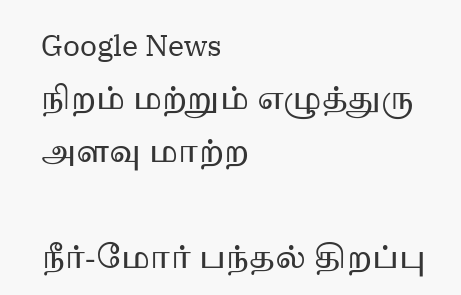Google News
நிறம் மற்றும் எழுத்துரு அளவு மாற்ற

நீர்-மோர் பந்தல் திறப்பு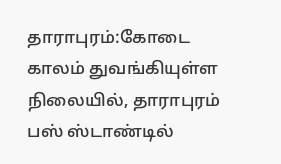தாராபுரம்:கோடை காலம் துவங்கியுள்ள நிலையில், தாராபுரம் பஸ் ஸ்டாண்டில்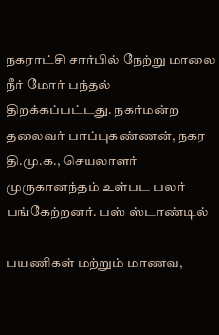நகராட்சி சார்பில் நேற்று மாலை நீர் மோர் பந்தல் திறக்கப்பட்டது. நகர்மன்ற தலைவர் பாப்புகண்ணன், நகர தி.மு.க., செயலாளர் முருகானந்தம் உள்பட பலர் பங்கேற்றனர். பஸ் ஸ்டாண்டில்

பயணிகள் மற்றும் மாணவ,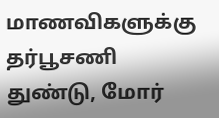மாணவிகளுக்கு தர்பூசணி துண்டு, மோர்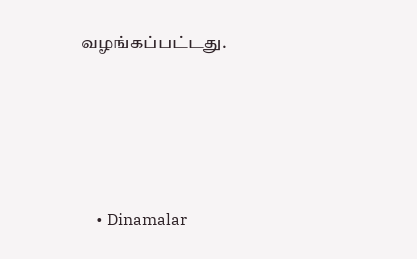வழங்கப்பட்டது.




    • Dinamalar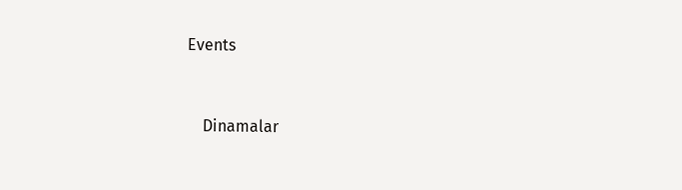Events


    Dinamalar